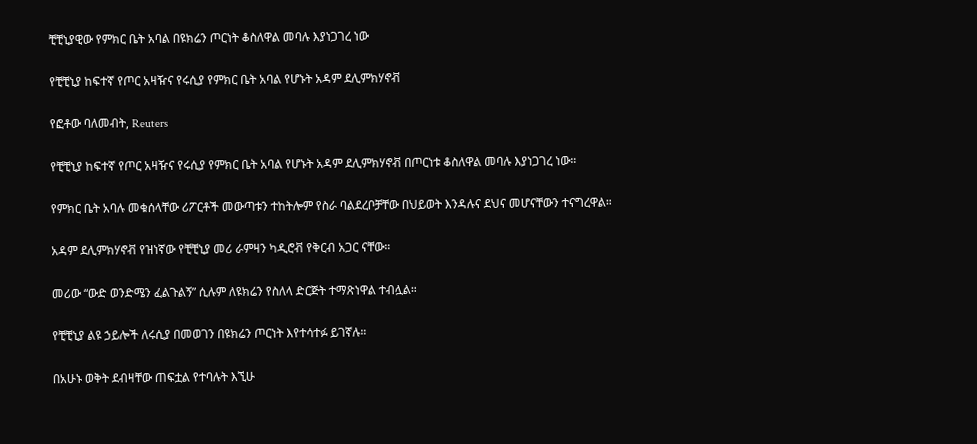ቺቺኒያዊው የምክር ቤት አባል በዩክሬን ጦርነት ቆስለዋል መባሉ እያነጋገረ ነው

የቺቺኒያ ከፍተኛ የጦር አዛዥና የሩሲያ የምክር ቤት አባል የሆኑት አዳም ደሊምክሃኖቭ

የፎቶው ባለመብት, Reuters

የቺቺኒያ ከፍተኛ የጦር አዛዥና የሩሲያ የምክር ቤት አባል የሆኑት አዳም ደሊምክሃኖቭ በጦርነቱ ቆስለዋል መባሉ እያነጋገረ ነው።

የምክር ቤት አባሉ መቁሰላቸው ሪፖርቶች መውጣቱን ተከትሎም የስራ ባልደረቦቻቸው በህይወት እንዳሉና ደህና መሆናቸውን ተናግረዋል።

አዳም ደሊምክሃኖቭ የዝነኛው የቺቺኒያ መሪ ራምዛን ካዲሮቭ የቅርብ አጋር ናቸው።

መሪው “ውድ ወንድሜን ፈልጉልኝ” ሲሉም ለዩክሬን የስለላ ድርጅት ተማጽነዋል ተብሏል።

የቺቺኒያ ልዩ ኃይሎች ለሩሲያ በመወገን በዩክሬን ጦርነት እየተሳተፉ ይገኛሉ።

በአሁኑ ወቅት ደብዛቸው ጠፍቷል የተባሉት እኚሁ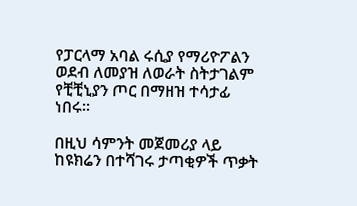የፓርላማ አባል ሩሲያ የማሪዮፖልን ወደብ ለመያዝ ለወራት ስትታገልም የቺቺኒያን ጦር በማዘዝ ተሳታፊ ነበሩ።

በዚህ ሳምንት መጀመሪያ ላይ ከዩክሬን በተሻገሩ ታጣቂዎች ጥቃት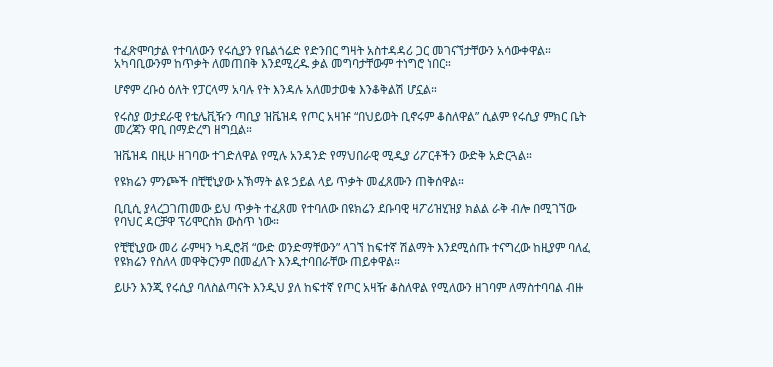ተፈጽሞባታል የተባለውን የሩሲያን የቤልጎሬድ የድንበር ግዛት አስተዳዳሪ ጋር መገናኘታቸውን አሳውቀዋል። አካባቢውንም ከጥቃት ለመጠበቅ እንደሚረዱ ቃል መግባታቸውም ተነግሮ ነበር።

ሆኖም ረቡዕ ዕለት የፓርላማ አባሉ የት እንዳሉ አለመታወቁ እንቆቅልሽ ሆኗል።

የሩስያ ወታደራዊ የቴሌቪዥን ጣቢያ ዝቬዝዳ የጦር አዛዡ “በህይወት ቢኖሩም ቆስለዋል” ሲልም የሩሲያ ምክር ቤት መረጃን ዋቢ በማድረግ ዘግቧል።

ዝቬዝዳ በዚሁ ዘገባው ተገድለዋል የሚሉ አንዳንድ የማህበራዊ ሚዲያ ሪፖርቶችን ውድቅ አድርጓል።

የዩክሬን ምንጮች በቺቺኒያው አኽማት ልዩ ኃይል ላይ ጥቃት መፈጸሙን ጠቅሰዋል።

ቢቢሲ ያላረጋገጠመው ይህ ጥቃት ተፈጸመ የተባለው በዩክሬን ደቡባዊ ዛፖሪዝሂዝያ ክልል ራቅ ብሎ በሚገኘው የባህር ዳርቻዋ ፕሪሞርስክ ውስጥ ነው።

የቺቺኒያው መሪ ራምዛን ካዲሮቭ “ውድ ወንድማቸውን” ላገኘ ከፍተኛ ሽልማት እንደሚሰጡ ተናግረው ከዚያም ባለፈ የዩክሬን የስለላ መዋቅርንም በመፈለጉ እንዲተባበራቸው ጠይቀዋል።

ይሁን እንጂ የሩሲያ ባለስልጣናት እንዲህ ያለ ከፍተኛ የጦር አዛዥ ቆስለዋል የሚለውን ዘገባም ለማስተባባል ብዙ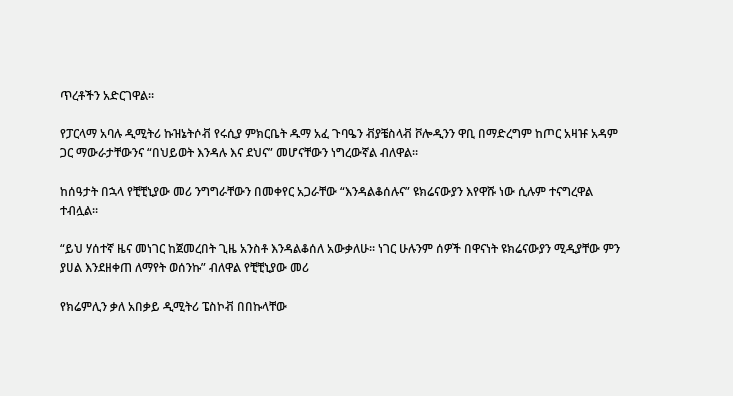ጥረቶችን አድርገዋል።

የፓርላማ አባሉ ዲሚትሪ ኩዝኔትሶቭ የሩሲያ ምክርቤት ዱማ አፈ ጉባዔን ቭያቼስላቭ ቮሎዲንን ዋቢ በማድረግም ከጦር አዛዡ አዳም ጋር ማውራታቸውንና “በህይወት እንዳሉ እና ደህና” መሆናቸውን ነግረውኛል ብለዋል።

ከሰዓታት በኋላ የቺቺኒያው መሪ ንግግራቸውን በመቀየር አጋራቸው “እንዳልቆሰሉና” ዩክሬናውያን እየዋሹ ነው ሲሉም ተናግረዋል ተብሏል።

“ይህ ሃሰተኛ ዜና መነገር ከጀመረበት ጊዜ አንስቶ እንዳልቆሰለ አውቃለሁ። ነገር ሁሉንም ሰዎች በዋናነት ዩክሬናውያን ሚዲያቸው ምን ያሀል እንደዘቀጠ ለማየት ወሰንኩ” ብለዋል የቺቺኒያው መሪ

የክሬምሊን ቃለ አበቃይ ዲሚትሪ ፔስኮቭ በበኩላቸው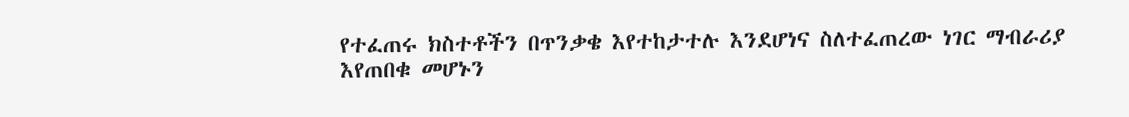የተፈጠሩ ክስተቶችን በጥንቃቄ እየተከታተሉ እንደሆነና ስለተፈጠረው ነገር ማብራሪያ እየጠበቁ መሆኑን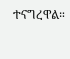ተናግረዋል።